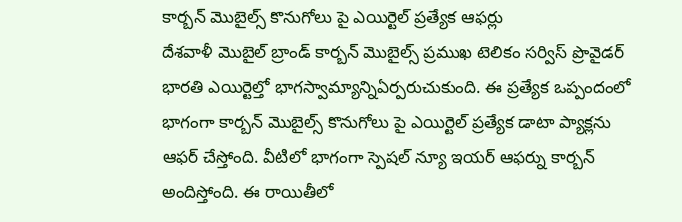కార్బన్ మొబైల్స్ కొనుగోలు పై ఎయిర్టెల్ ప్రత్యేక ఆఫర్లు
దేశవాళీ మొబైల్ బ్రాండ్ కార్బన్ మొబైల్స్ ప్రముఖ టెలికం సర్విస్ ప్రొవైడర్ భారతి ఎయిర్టెల్తో భాగస్వామ్యాన్నిఏర్పరుచుకుంది. ఈ ప్రత్యేక ఒప్పందంలో భాగంగా కార్బన్ మొబైల్స్ కొనుగోలు పై ఎయిర్టెల్ ప్రత్యేక డాటా ప్యాక్లను ఆఫర్ చేస్తోంది. వీటిలో భాగంగా స్పెషల్ న్యూ ఇయర్ ఆఫర్ను కార్బన్ అందిస్తోంది. ఈ రాయితీలో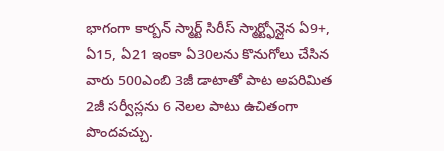భాగంగా కార్బన్ స్మార్ట్ సిరీస్ స్మార్ట్ఫోన్లైన ఏ9+, ఏ15, ఏ21 ఇంకా ఏ30లను కొనుగోలు చేసిన వారు 500ఎంబి 3జీ డాటాతో పాట అపరిమిత 2జీ సర్వీస్లను 6 నెలల పాటు ఉచితంగా పొందవచ్చు.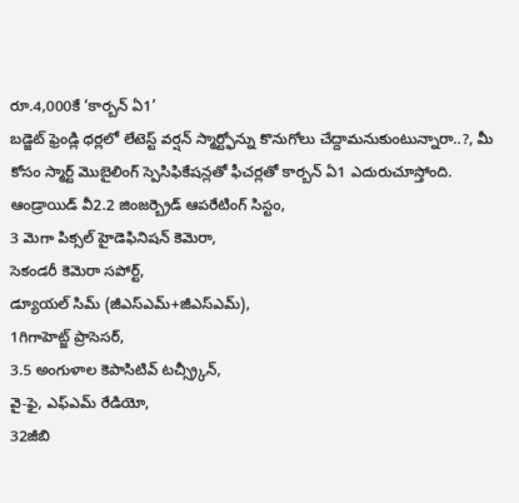రూ.4,000కే ‘కార్బన్ ఏ1’
బడ్జెట్ ఫ్రెండ్లి ధర్లలో లేటెస్ట్ వర్షన్ స్మార్ట్ఫోన్ను కొనుగోలు చేద్దామనుకుంటున్నారా..?, మీ కోసం స్మార్ట్ మొబైలింగ్ స్పెసిఫికేషన్లతో ఫీచర్లతో కార్బన్ ఏ1 ఎదురుచూస్తోంది.
ఆండ్రాయిడ్ వీ2.2 జింజర్బ్రెడ్ ఆపరేటింగ్ సిస్టం,
3 మెగా పిక్సల్ హైడెఫినిషన్ కెమెరా,
సెకండరీ కెమెరా సపోర్ట్,
డ్యూయల్ సిమ్ (జీఎస్ఎమ్+జీఎస్ఎమ్),
1గిగాహెట్జ్ ప్రాసెసర్,
3.5 అంగుళాల కెపాసిటివ్ టచ్స్ర్కీన్,
వై-ఫై, ఎఫ్ఎమ్ రేడియో,
32జీబి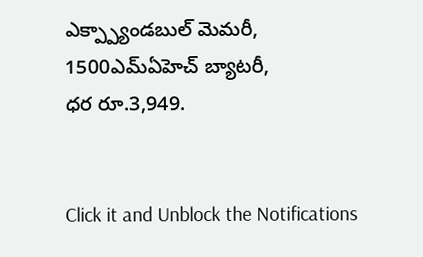ఎక్ప్ప్యాండబుల్ మెమరీ,
1500ఎమ్ఏహెచ్ బ్యాటరీ,
ధర రూ.3,949.


Click it and Unblock the Notifications